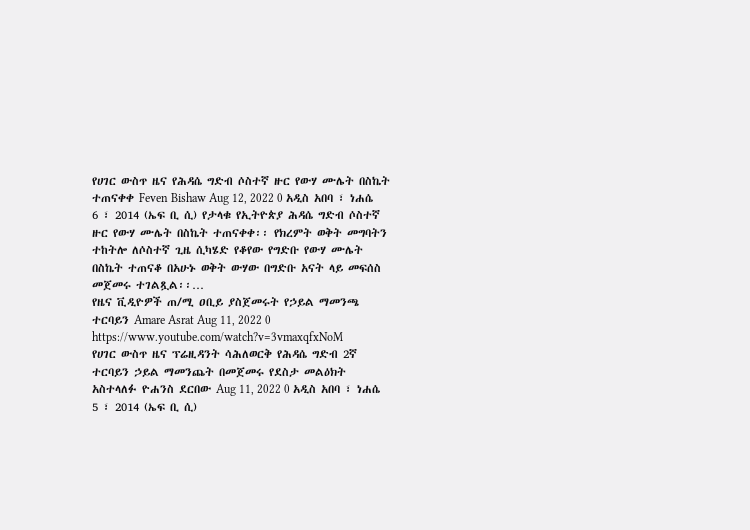የሀገር ውስጥ ዜና የሕዳሴ ግድብ ሶስተኛ ዙር የውሃ ሙሌት በስኬት ተጠናቀቀ Feven Bishaw Aug 12, 2022 0 አዲስ አበባ ፣ ነሐሴ 6 ፣ 2014 (ኤፍ ቢ ሲ) የታላቁ የኢትዮጵያ ሕዳሴ ግድብ ሶስተኛ ዙር የውሃ ሙሌት በስኬት ተጠናቀቀ፡፡ የክረምት ወቅት መግባትን ተከትሎ ለሶስተኛ ጊዜ ሲካሄድ የቆየው የግድቡ የውሃ ሙሌት በስኬት ተጠናቆ በአሁኑ ወቅት ውሃው በግድቡ አናት ላይ መፍሰስ መጀመሩ ተገልጿል፡፡…
የዜና ቪዲዮዎች ጠ/ሚ ዐቢይ ያስጀመሩት የኃይል ማመንጫ ተርባይን Amare Asrat Aug 11, 2022 0 https://www.youtube.com/watch?v=3vmaxqfxNoM
የሀገር ውስጥ ዜና ፕሬዚዳንት ሳሕለወርቅ የሕዳሴ ግድብ 2ኛ ተርባይን ኃይል ማመንጨት በመጀመሩ የደስታ መልዕክት አስተላለፉ ዮሐንስ ደርበው Aug 11, 2022 0 አዲስ አበባ ፣ ነሐሴ 5 ፣ 2014 (ኤፍ ቢ ሲ)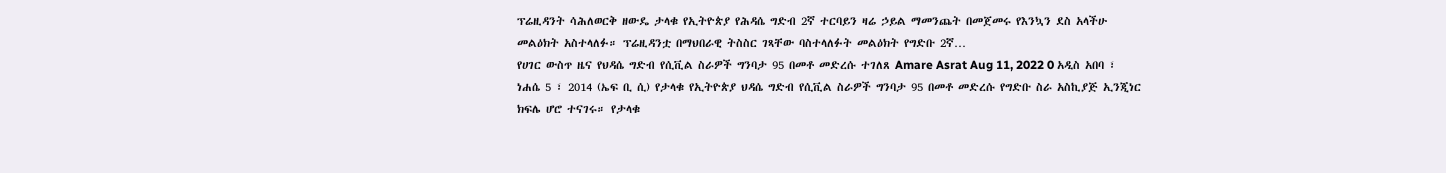ፕሬዚዳንት ሳሕለወርቅ ዘውዴ ታላቁ የኢትዮጵያ የሕዳሴ ግድብ 2ኛ ተርባይን ዛሬ ኃይል ማመንጨት በመጀመሩ የእንኳን ደስ አላችሁ መልዕክት አስተላለፉ። ፕሬዚዳንቷ በማህበራዊ ትስስር ገጻቸው ባስተላለፉት መልዕክት የግድቡ 2ኛ…
የሀገር ውስጥ ዜና የህዳሴ ግድብ የሲቪል ስራዎች ግንባታ 95 በመቶ መድረሱ ተገለጸ Amare Asrat Aug 11, 2022 0 አዲስ አበባ ፣ ነሐሴ 5 ፣ 2014 (ኤፍ ቢ ሲ) የታላቁ የኢትዮጵያ ህዳሴ ግድብ የሲቪል ስራዎች ግንባታ 95 በመቶ መድረሱ የግድቡ ስራ አስኪያጅ ኢንጂነር ክፍሌ ሆሮ ተናገሩ። የታላቁ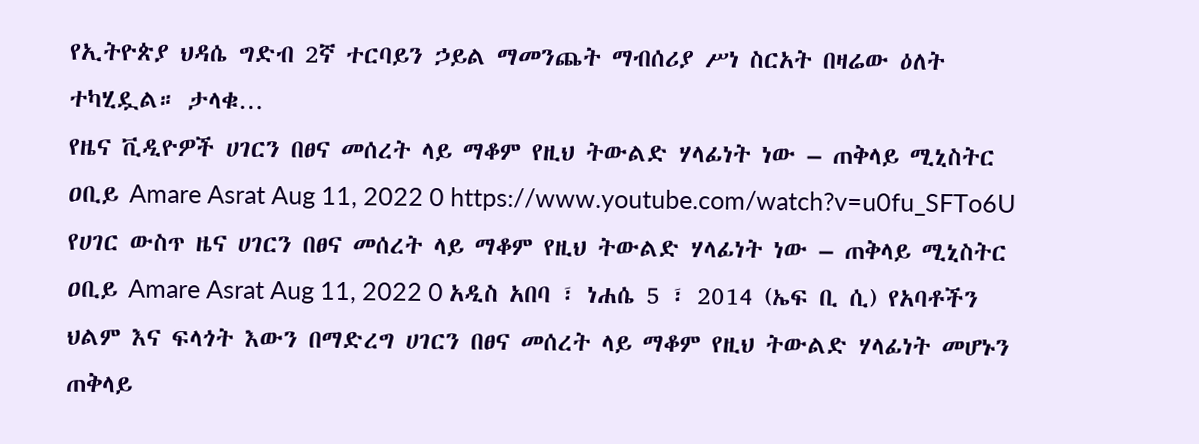የኢትዮጵያ ህዳሴ ግድብ 2ኛ ተርባይን ኃይል ማመንጨት ማብሰሪያ ሥነ ስርአት በዛሬው ዕለት ተካሂዷል። ታላቁ…
የዜና ቪዲዮዎች ሀገርን በፀና መሰረት ላይ ማቆም የዚህ ትውልድ ሃላፊነት ነው – ጠቅላይ ሚኒስትር ዐቢይ Amare Asrat Aug 11, 2022 0 https://www.youtube.com/watch?v=u0fu_SFTo6U
የሀገር ውስጥ ዜና ሀገርን በፀና መሰረት ላይ ማቆም የዚህ ትውልድ ሃላፊነት ነው – ጠቅላይ ሚኒስትር ዐቢይ Amare Asrat Aug 11, 2022 0 አዲስ አበባ ፣ ነሐሴ 5 ፣ 2014 (ኤፍ ቢ ሲ) የአባቶችን ህልም እና ፍላጎት እውን በማድረግ ሀገርን በፀና መሰረት ላይ ማቆም የዚህ ትውልድ ሃላፊነት መሆኑን ጠቅላይ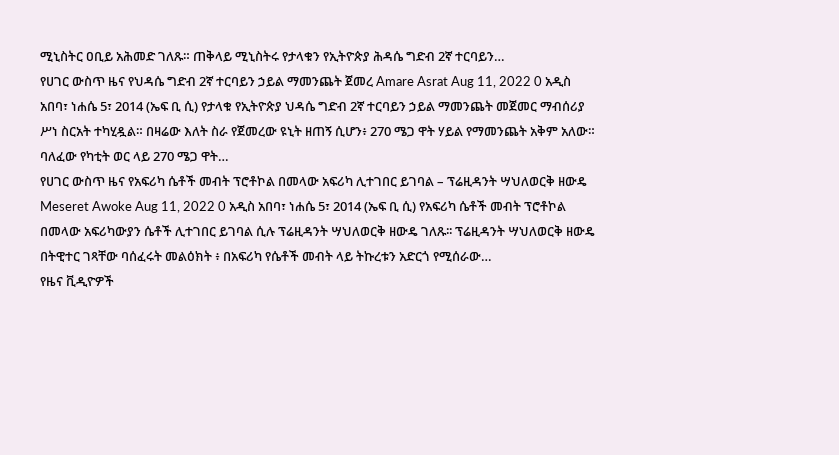ሚኒስትር ዐቢይ አሕመድ ገለጹ። ጠቅላይ ሚኒስትሩ የታላቁን የኢትዮጵያ ሕዳሴ ግድብ 2ኛ ተርባይን…
የሀገር ውስጥ ዜና የህዳሴ ግድብ 2ኛ ተርባይን ኃይል ማመንጨት ጀመረ Amare Asrat Aug 11, 2022 0 አዲስ አበባ፣ ነሐሴ 5፣ 2014 (ኤፍ ቢ ሲ) የታላቁ የኢትዮጵያ ህዳሴ ግድብ 2ኛ ተርባይን ኃይል ማመንጨት መጀመር ማብሰሪያ ሥነ ስርአት ተካሂዷል። በዛሬው እለት ስራ የጀመረው ዩኒት ዘጠኝ ሲሆን፥ 270 ሜጋ ዋት ሃይል የማመንጨት አቅም አለው። ባለፈው የካቲት ወር ላይ 270 ሜጋ ዋት…
የሀገር ውስጥ ዜና የአፍሪካ ሴቶች መብት ፕሮቶኮል በመላው አፍሪካ ሊተገበር ይገባል – ፕሬዚዳንት ሣህለወርቅ ዘውዴ Meseret Awoke Aug 11, 2022 0 አዲስ አበባ፣ ነሐሴ 5፣ 2014 (ኤፍ ቢ ሲ) የአፍሪካ ሴቶች መብት ፕሮቶኮል በመላው አፍሪካውያን ሴቶች ሊተገበር ይገባል ሲሉ ፕሬዚዳንት ሣህለወርቅ ዘውዴ ገለጹ፡፡ ፕሬዚዳንት ሣህለወርቅ ዘውዴ በትዊተር ገጻቸው ባሰፈሩት መልዕክት ፥ በአፍሪካ የሴቶች መብት ላይ ትኩረቱን አድርጎ የሚሰራው…
የዜና ቪዲዮዎች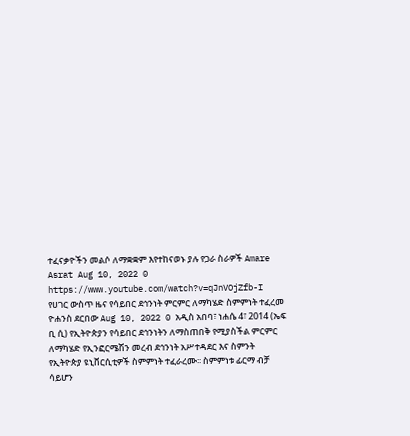ተፈናቃዮችን መልሶ ለማቋቋም እየተከናወኑ ያሉ የጋራ ስራዎች Amare Asrat Aug 10, 2022 0 https://www.youtube.com/watch?v=qJnVOjZfb-I
የሀገር ውስጥ ዜና የሳይበር ደኅንነት ምርምር ለማካሄድ ስምምነት ተፈረመ ዮሐንስ ደርበው Aug 10, 2022 0 አዲስ አበባ፣ ነሐሴ 4፣ 2014 (ኤፍ ቢ ሲ) የኢትዮጵያን የሳይበር ደኅንነትን ለማስጠበቅ የሚያስችል ምርምር ለማካሄድ የኢንፎርሜሽን መረብ ደኅንነት አሥተዳደር እና ስምንት የኢትዮጵያ ዩኒቨርሲቲዎች ስምምነት ተፈራረሙ፡፡ ስምምነቱ ፊርማ ብቻ ሳይሆን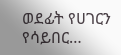ወደፊት የሀገርን የሳይበር…